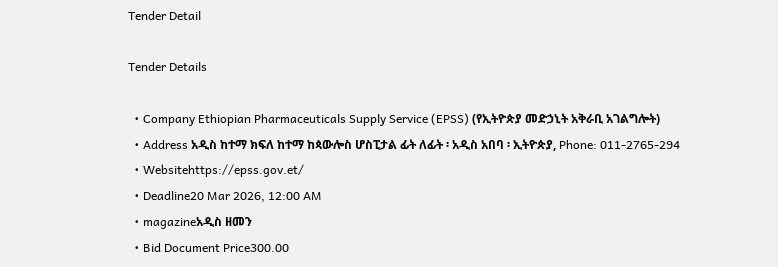Tender Detail

Tender Details

  • Company Ethiopian Pharmaceuticals Supply Service (EPSS) (የኢትዮጵያ መድኃኒት አቅራቢ አገልግሎት)
  • Address አዲስ ከተማ ክፍለ ከተማ ከጳውሎስ ሆስፒታል ፊት ለፊት ፡ አዲስ አበባ ፡ ኢትዮጵያ, Phone: 011-2765-294
  • Websitehttps://epss.gov.et/
  • Deadline20 Mar 2026, 12:00 AM
  • magazineአዲስ ዘመን
  • Bid Document Price300.00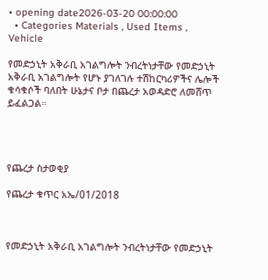• opening date2026-03-20 00:00:00
  • Categories Materials , Used Items , Vehicle

የመድኃኒት አቅራቢ አገልግሎት ንብረትነታቸው የመድኃኒት አቅራቢ አገልግሎት የሆኑ ያገለገሉ ተሽከርካሪዎችና ሌሎች ቁሳቁሶች ባለበት ሁኔታና ቦታ በጨረታ አወዳድሮ ለመሸጥ ይፈልጋል።




የጨረታ ስታወቂያ

የጨረታ ቁጥር አኤ/01/2018



የመድኃኒት አቅራቢ አገልግሎት ንብረትነታቸው የመድኃኒት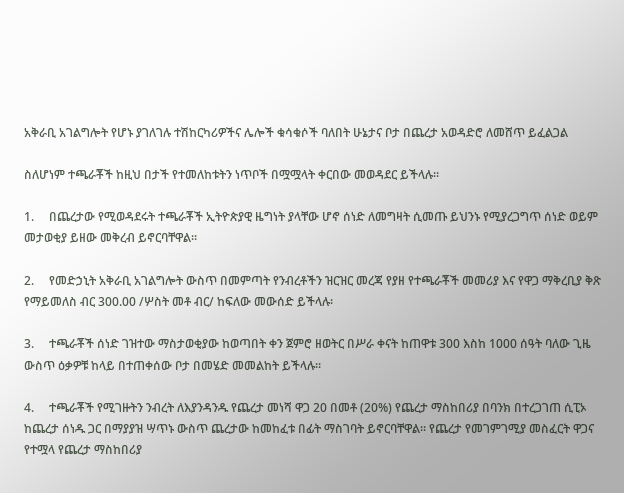አቅራቢ አገልግሎት የሆኑ ያገለገሉ ተሽከርካሪዎችና ሌሎች ቁሳቁሶች ባለበት ሁኔታና ቦታ በጨረታ አወዳድሮ ለመሸጥ ይፈልጋል

ስለሆነም ተጫራቾች ከዚህ በታች የተመለከቱትን ነጥቦች በሟሟላት ቀርበው መወዳደር ይችላሉ፡፡

1.     በጨረታው የሚወዳደሩት ተጫራቾች ኢትዮጵያዊ ዜግነት ያላቸው ሆኖ ሰነድ ለመግዛት ሲመጡ ይህንኑ የሚያረጋግጥ ሰነድ ወይም መታወቂያ ይዘው መቅረብ ይኖርባቸዋል።

2.     የመድኃኒት አቅራቢ አገልግሎት ውስጥ በመምጣት የንብረቶችን ዝርዝር መረጃ የያዘ የተጫራቾች መመሪያ እና የዋጋ ማቅረቢያ ቅጽ የማይመለስ ብር 300.00 /ሦስት መቶ ብር/ ከፍለው መውሰድ ይችላሉ፡

3.     ተጫራቾች ሰነድ ገዝተው ማስታወቂያው ከወጣበት ቀን ጀምሮ ዘወትር በሥራ ቀናት ከጠዋቱ 300 እስከ 1000 ሰዓት ባለው ጊዜ ውስጥ ዕቃዎቹ ከላይ በተጠቀሰው ቦታ በመሄድ መመልከት ይችላሉ።

4.     ተጫራቾች የሚገዙትን ንብረት ለእያንዳንዱ የጨረታ መነሻ ዋጋ 20 በመቶ (20%) የጨረታ ማስከበሪያ በባንክ በተረጋገጠ ሲፒኦ ከጨረታ ሰነዱ ጋር በማያያዝ ሣጥኑ ውስጥ ጨረታው ከመከፈቱ በፊት ማስገባት ይኖርባቸዋል። የጨረታ የመገምገሚያ መስፈርት ዋጋና የተሟላ የጨረታ ማስከበሪያ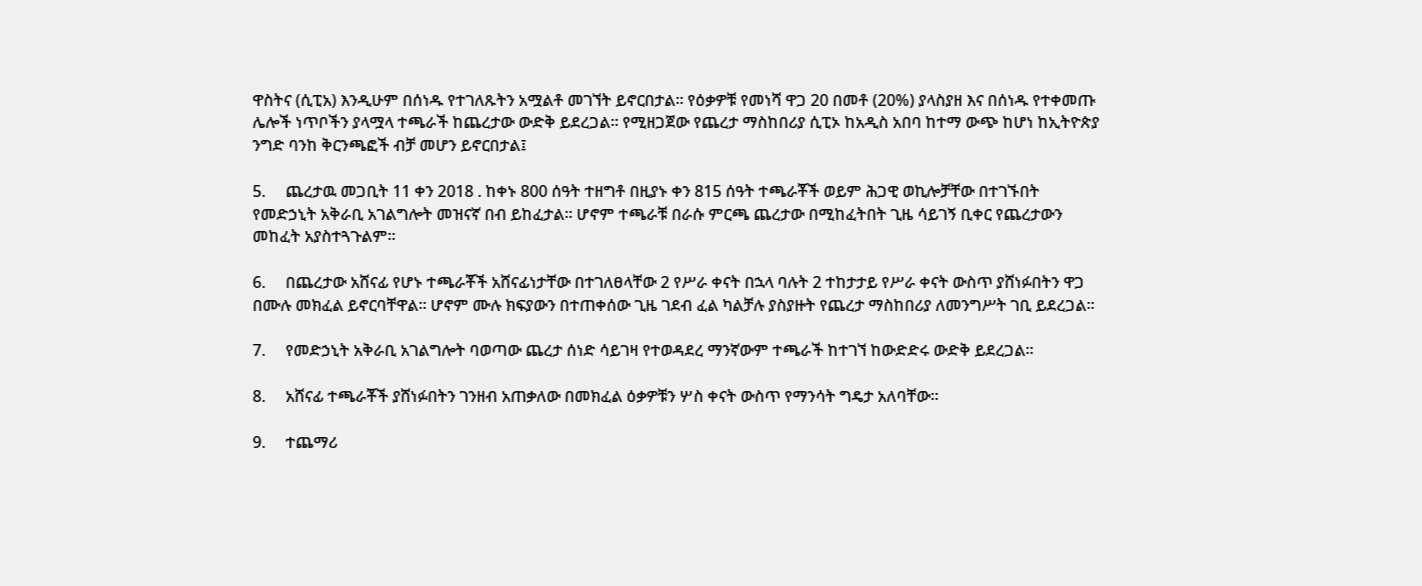ዋስትና (ሲፒአ) እንዲሁም በሰነዱ የተገለጹትን አሟልቶ መገኘት ይኖርበታል፡፡ የዕቃዎቹ የመነሻ ዋጋ 20 በመቶ (20%) ያላስያዘ እና በሰነዱ የተቀመጡ ሌሎች ነጥቦችን ያላሟላ ተጫራች ከጨረታው ውድቅ ይደረጋል። የሚዘጋጀው የጨረታ ማስከበሪያ ሲፒኦ ከአዲስ አበባ ከተማ ውጭ ከሆነ ከኢትዮጵያ ንግድ ባንከ ቅርንጫፎች ብቻ መሆን ይኖርበታል፤

5.     ጨረታዉ መጋቢት 11 ቀን 2018 . ከቀኑ 800 ሰዓት ተዘግቶ በዚያኑ ቀን 815 ሰዓት ተጫራቾች ወይም ሕጋዊ ወኪሎቻቸው በተገኙበት የመድኃኒት አቅራቢ አገልግሎት መዝናኛ በብ ይከፈታል፡፡ ሆኖም ተጫራቹ በራሱ ምርጫ ጨረታው በሚከፈትበት ጊዜ ሳይገኝ ቢቀር የጨረታውን መከፈት አያስተጓጉልም።

6.     በጨረታው አሸናፊ የሆኑ ተጫራቾች አሸናፊነታቸው በተገለፀላቸው 2 የሥራ ቀናት በኋላ ባሉት 2 ተከታታይ የሥራ ቀናት ውስጥ ያሸነፉበትን ዋጋ በሙሉ መክፈል ይኖርባቸዋል። ሆኖም ሙሉ ክፍያውን በተጠቀሰው ጊዜ ገደብ ፈል ካልቻሉ ያስያዙት የጨረታ ማስከበሪያ ለመንግሥት ገቢ ይደረጋል።

7.     የመድኃኒት አቅራቢ አገልግሎት ባወጣው ጨረታ ሰነድ ሳይገዛ የተወዳደረ ማንኛውም ተጫራች ከተገኘ ከውድድሩ ውድቅ ይደረጋል።

8.     አሸናፊ ተጫራቾች ያሸነፉበትን ገንዘብ አጠቃለው በመክፈል ዕቃዎቹን ሦስ ቀናት ውስጥ የማንሳት ግዴታ አለባቸው፡፡

9.     ተጨማሪ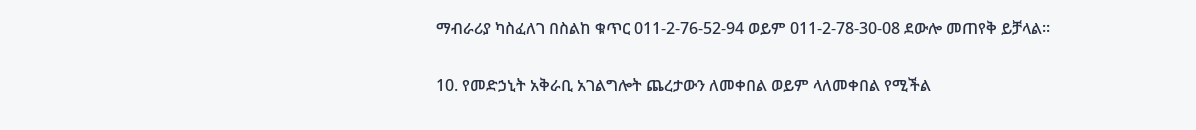ማብራሪያ ካስፈለገ በስልከ ቁጥር 011-2-76-52-94 ወይም 011-2-78-30-08 ደውሎ መጠየቅ ይቻላል።

10. የመድኃኒት አቅራቢ አገልግሎት ጨረታውን ለመቀበል ወይም ላለመቀበል የሚችል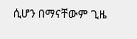ሲሆን በማናቸውም ጊዜ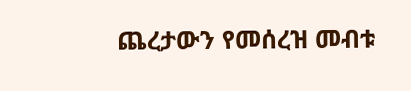ጨረታውን የመሰረዝ መብቱ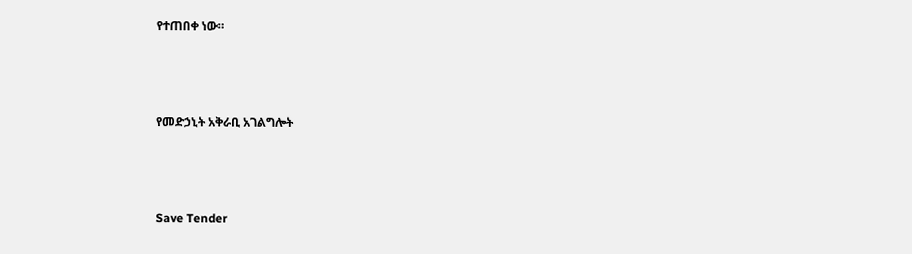የተጠበቀ ነው።



የመድኃኒት አቅራቢ አገልግሎት



Save Tender